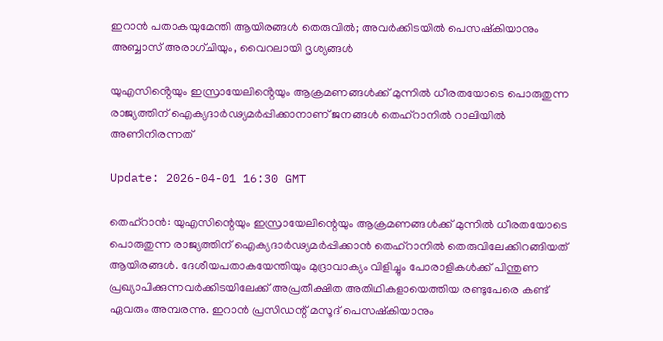ഇറാന്‍ പതാകയുമേന്തി ആയിരങ്ങള്‍ തെരുവില്‍; അവര്‍ക്കിടയില്‍ പെസഷ്‌കിയാനും അബ്ബാസ് അരാഗ്ചിയും, വൈറലായി ദൃശ്യങ്ങള്‍

യുഎസിൻ്റെയും ഇസ്രായേലിൻ്റെയും ആക്രമണങ്ങള്‍ക്ക് മുന്നില്‍ ധീരതയോടെ പൊരുതുന്ന രാജ്യത്തിന് ഐക്യദാര്‍ഢ്യമര്‍പ്പിക്കാനാണ് ജനങ്ങള്‍ തെഹ്‌റാനില്‍ റാലിയില്‍ അണിനിരന്നത്

Update: 2026-04-01 16:30 GMT

തെഹ്‌റാന്‍: യുഎസിന്റെയും ഇസ്രായേലിന്റെയും ആക്രമണങ്ങള്‍ക്ക് മുന്നില്‍ ധീരതയോടെ പൊരുതുന്ന രാജ്യത്തിന് ഐക്യദാര്‍ഢ്യമര്‍പ്പിക്കാന്‍ തെഹ്‌റാനില്‍ തെരുവിലേക്കിറങ്ങിയത് ആയിരങ്ങള്‍. ദേശീയപതാകയേന്തിയും മുദ്രാവാക്യം വിളിച്ചും പോരാളികള്‍ക്ക് പിന്തുണ പ്രഖ്യാപിക്കുന്നവര്‍ക്കിടയിലേക്ക് അപ്രതീക്ഷിത അതിഥികളായെത്തിയ രണ്ടുപേരെ കണ്ട് ഏവരും അമ്പരന്നു. ഇറാന്‍ പ്രസിഡന്റ് മസൂദ് പെസഷ്‌കിയാനും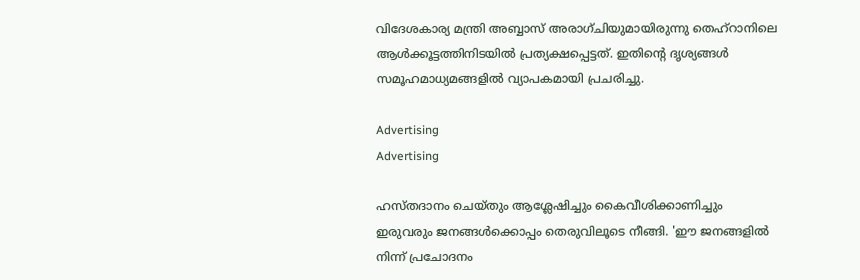വിദേശകാര്യ മന്ത്രി അബ്ബാസ് അരാഗ്ചിയുമായിരുന്നു തെഹ്‌റാനിലെ ആള്‍ക്കൂട്ടത്തിനിടയില്‍ പ്രത്യക്ഷപ്പെട്ടത്. ഇതിന്റെ ദൃശ്യങ്ങള്‍ സമൂഹമാധ്യമങ്ങളില്‍ വ്യാപകമായി പ്രചരിച്ചു.

Advertising
Advertising

ഹസ്തദാനം ചെയ്തും ആശ്ലേഷിച്ചും കൈവീശിക്കാണിച്ചും ഇരുവരും ജനങ്ങള്‍ക്കൊപ്പം തെരുവിലൂടെ നീങ്ങി. 'ഈ ജനങ്ങളില്‍ നിന്ന് പ്രചോദനം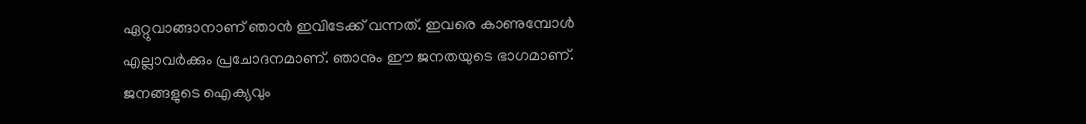ഏറ്റുവാങ്ങാനാണ് ഞാന്‍ ഇവിടേക്ക് വന്നത്. ഇവരെ കാണുമ്പോള്‍ എല്ലാവര്‍ക്കും പ്രചോദനമാണ്. ഞാനും ഈ ജനതയുടെ ഭാഗമാണ്. ജനങ്ങളുടെ ഐക്യവും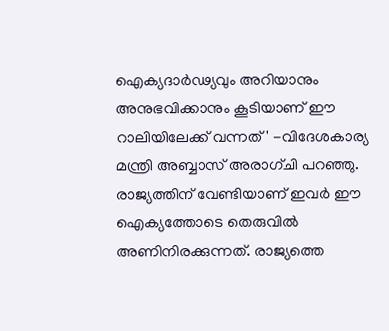ഐക്യദാര്‍ഢ്യവും അറിയാനും അനുഭവിക്കാനും കൂടിയാണ് ഈ റാലിയിലേക്ക് വന്നത്' -വിദേശകാര്യ മന്ത്രി അബ്ബാസ് അരാഗ്ചി പറഞ്ഞു. രാജ്യത്തിന് വേണ്ടിയാണ് ഇവര്‍ ഈ ഐക്യത്തോടെ തെരുവില്‍ അണിനിരക്കുന്നത്. രാജ്യത്തെ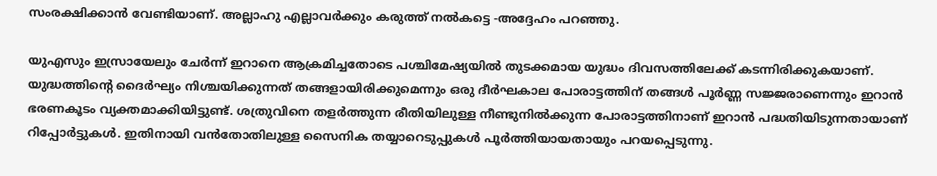സംരക്ഷിക്കാന്‍ വേണ്ടിയാണ്. അല്ലാഹു എല്ലാവര്‍ക്കും കരുത്ത് നല്‍കട്ടെ -അദ്ദേഹം പറഞ്ഞു.

യുഎസും ഇസ്രായേലും ചേര്‍ന്ന് ഇറാനെ ആക്രമിച്ചതോടെ പശ്ചിമേഷ്യയില്‍ തുടക്കമായ യുദ്ധം ദിവസത്തിലേക്ക് കടന്നിരിക്കുകയാണ്. യുദ്ധത്തിന്റെ ദൈര്‍ഘ്യം നിശ്ചയിക്കുന്നത് തങ്ങളായിരിക്കുമെന്നും ഒരു ദീര്‍ഘകാല പോരാട്ടത്തിന് തങ്ങള്‍ പൂര്‍ണ്ണ സജ്ജരാണെന്നും ഇറാന്‍ ഭരണകൂടം വ്യക്തമാക്കിയിട്ടുണ്ട്. ശത്രുവിനെ തളര്‍ത്തുന്ന രീതിയിലുള്ള നീണ്ടുനില്‍ക്കുന്ന പോരാട്ടത്തിനാണ് ഇറാന്‍ പദ്ധതിയിടുന്നതായാണ് റിപ്പോര്‍ട്ടുകള്‍. ഇതിനായി വന്‍തോതിലുള്ള സൈനിക തയ്യാറെടുപ്പുകള്‍ പൂര്‍ത്തിയായതായും പറയപ്പെടുന്നു.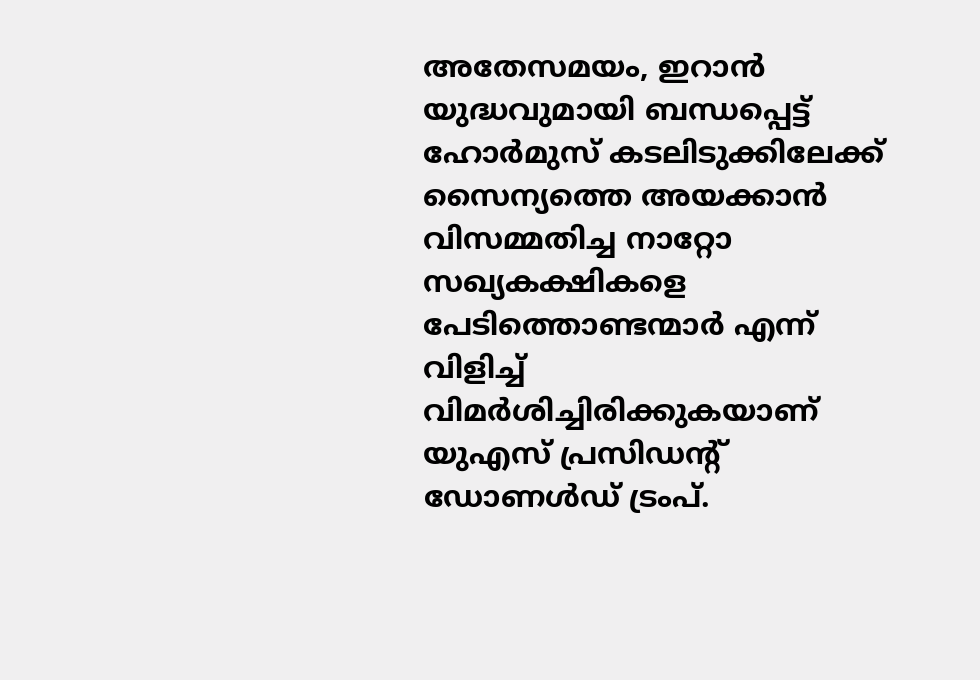അതേസമയം, ഇറാന്‍ യുദ്ധവുമായി ബന്ധപ്പെട്ട് ഹോര്‍മുസ് കടലിടുക്കിലേക്ക് സൈന്യത്തെ അയക്കാന്‍ വിസമ്മതിച്ച നാറ്റോ സഖ്യകക്ഷികളെ പേടിത്തൊണ്ടന്മാര്‍ എന്ന് വിളിച്ച് വിമര്‍ശിച്ചിരിക്കുകയാണ് യുഎസ് പ്രസിഡന്റ് ഡോണള്‍ഡ് ട്രംപ്.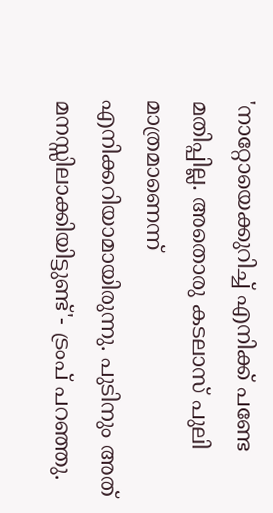'നാറ്റോയെക്കുറിച്ച് എനിക്ക് പണ്ടേ മതിപ്പില്ല. അതൊരു കടലാസ് പുലി മാത്രമാണെന്ന് എനിക്കറിയാമായിരുന്നു. പുടിനും അത് മനസ്സിലാക്കിയിട്ടുണ്ട്'- ട്രംപ് പറഞ്ഞു.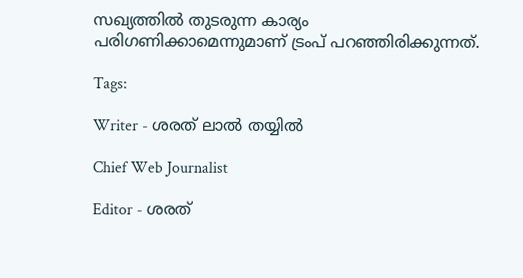സഖ്യത്തില്‍ തുടരുന്ന കാര്യം പരിഗണിക്കാമെന്നുമാണ് ട്രംപ് പറഞ്ഞിരിക്കുന്നത്.

Tags:

Writer - ശരത് ലാൽ തയ്യിൽ

Chief Web Journalist

Editor - ശരത്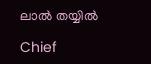ലാൽ തയ്യിൽ

Chief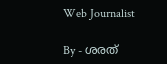Web Journalist

By - ശരത്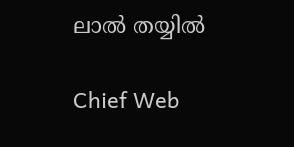ലാൽ തയ്യിൽ

Chief Web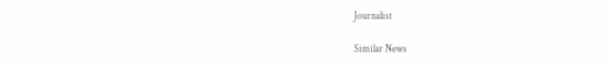Journalist

Similar News